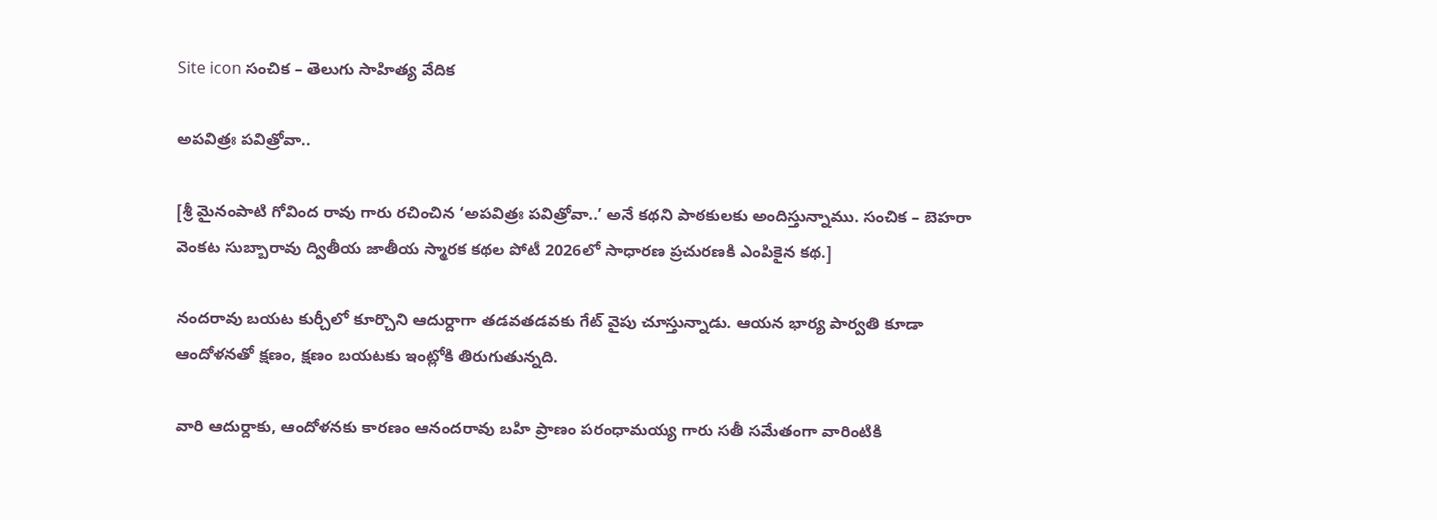Site icon సంచిక – తెలుగు సాహిత్య వేదిక

అపవిత్రః పవిత్రోవా..

[శ్రీ మైనంపాటి గోవింద రావు గారు రచించిన ‘అపవిత్రః పవిత్రోవా..’ అనే కథని పాఠకులకు అందిస్తున్నాము. సంచిక – బెహరా వెంకట సుబ్బారావు ద్వితీయ జాతీయ స్మారక కథల పోటీ 2026లో సాధారణ ప్రచురణకి ఎంపికైన కథ.]

నందరావు బయట కుర్చీలో కూర్చొని ఆదుర్దాగా తడవతడవకు గేట్ వైపు చూస్తున్నాడు. ఆయన భార్య పార్వతి కూడా ఆందోళనతో క్షణం, క్షణం బయటకు ఇంట్లోకి తిరుగుతున్నది.

వారి ఆదుర్దాకు, ఆందోళనకు కారణం ఆనందరావు బహి ప్రాణం పరంధామయ్య గారు సతీ సమేతంగా వారింటికి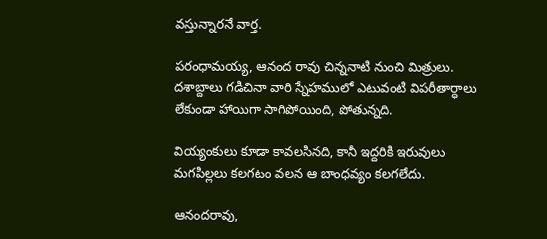వస్తున్నారనే వార్త.

పరంధామయ్య, ఆనంద రావు చిన్ననాటి నుంచి మిత్రులు. దశాబ్దాలు గడిచినా వారి స్నేహములో ఎటువంటి విపరీతార్ధాలు లేకుండా హాయిగా సాగిపోయింది, పోతున్నది.

వియ్యంకులు కూడా కావలసినది, కానీ ఇద్దరికి ఇరువులు మగపిల్లలు కలగటం వలన ఆ బాంధవ్యం కలగలేదు.

ఆనందరావు,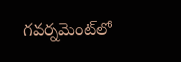గవర్నమెంట్‌‌లో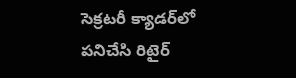సెక్రటరీ క్యాడర్‌లో పనిచేసి రిటైర్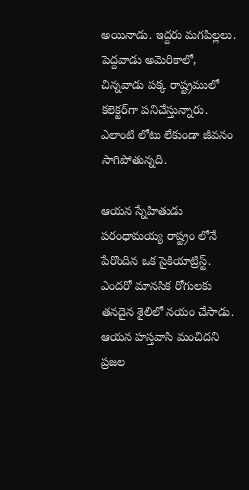అయినాడు. ఇద్దరు మగపిల్లలు. పెద్దవాడు అమెరికాలో, చిన్నవాడు పక్క రాష్ట్రములో కలెక్టర్‌గా పనిచేస్తున్నారు. ఎలాంటి లోటు లేకుండా జీవనం సాగిపోతున్నది.

ఆయన స్నేహితుడు పరంధామయ్య రాష్ట్రం లోనే పేరొందిన ఒక సైకియాట్రిస్ట్. ఎందరో మానసిక రోగులకు తనదైన శైలిలో నయం చేసాడు. ఆయన హస్తవాసి మంచిదని ప్రజల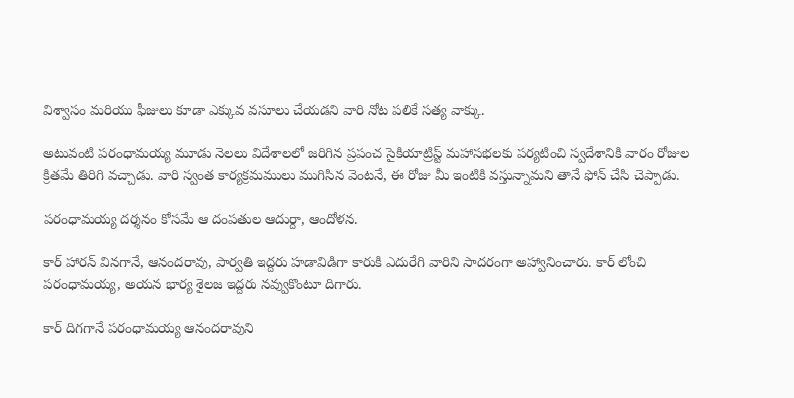విశ్వాసం మరియు ఫీజులు కూడా ఎక్కువ వసూలు చేయడని వారి నోట పలికే సత్య వాక్కు.

అటువంటి పరంధామయ్య మూడు నెలలు విదేశాలలో జరిగిన ప్రపంచ సైకియాట్రిస్ట్ మహాసభలకు పర్యటించి స్వదేశానికి వారం రోజుల క్రితమే తిరిగి వచ్చాడు. వారి స్వంత కార్యక్రమములు ముగిసిన వెంటనే, ఈ రోజు మీ ఇంటికి వస్తున్నామని తానే ఫోన్ చేసి చెప్పాడు.

పరంధామయ్య దర్శనం కోసమే ఆ దంపతుల ఆదుర్దా, ఆందోళన.

కార్ హారన్ వినగానే, ఆనందరావు, పార్వతి ఇద్దరు హడావిడిగా కారుకి ఎదురేగి వారిని సాదరంగా అహ్వానించారు. కార్ లోంచి పరంధామయ్య, అయన భార్య శైలజ ఇద్దరు నవ్వుకొంటూ దిగారు.

కార్ దిగగానే పరంధామయ్య ఆనందరావుని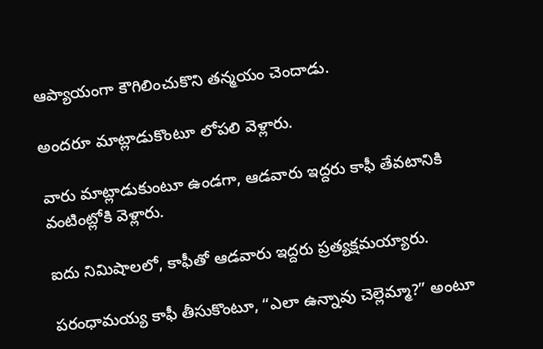ఆప్యాయంగా కౌగిలించుకొని తన్మయం చెందాడు.

అందరూ మాట్లాడుకొంటూ లోపలి వెళ్లారు.

వారు మాట్లాడుకుంటూ ఉండగా, ఆడవారు ఇద్దరు కాఫీ తేవటానికి వంటింట్లోకి వెళ్లారు.

ఐదు నిమిషాలలో, కాఫీతో ఆడవారు ఇద్దరు ప్రత్యక్షమయ్యారు.

పరంధామయ్య కాఫీ తీసుకొంటూ, “ఎలా ఉన్నావు చెల్లెమ్మా?” అంటూ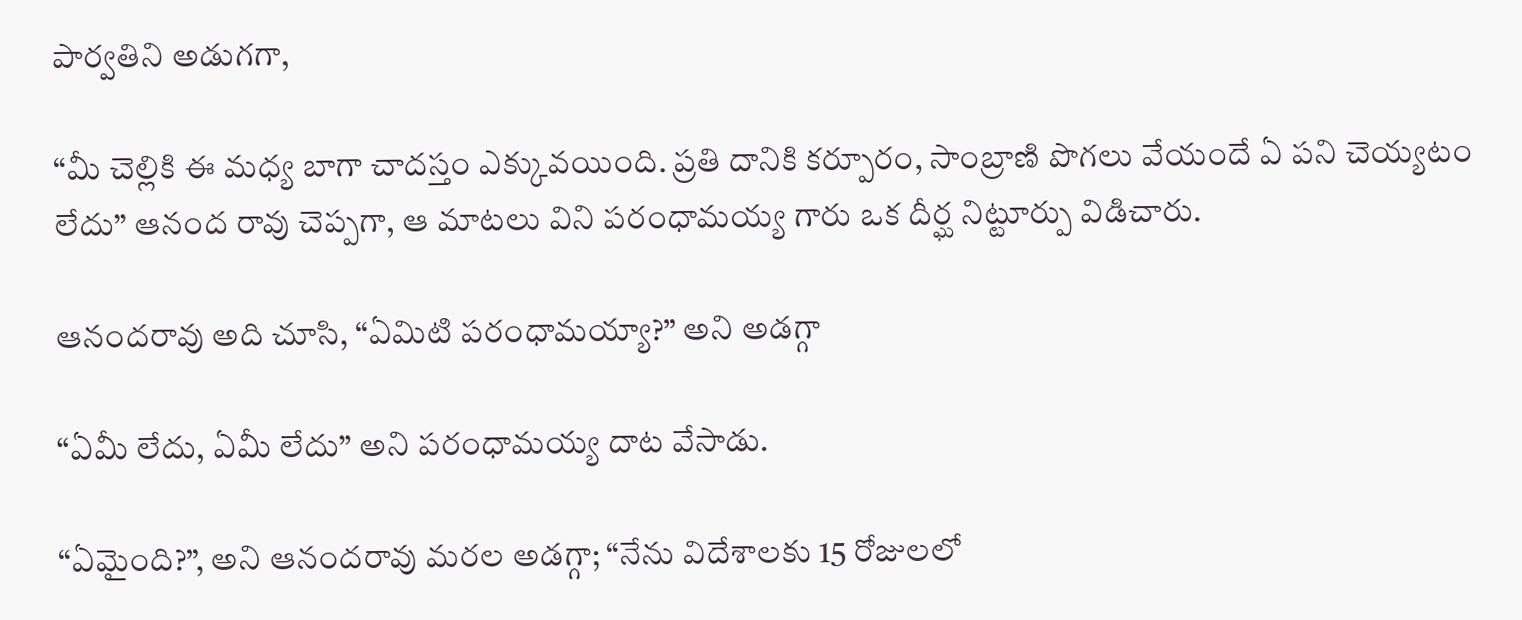పార్వతిని అడుగగా,

“మీ చెల్లికి ఈ మధ్య బాగా చాదస్తం ఎక్కువయింది. ప్రతి దానికి కర్పూరం, సాంబ్రాణి పొగలు వేయందే ఏ పని చెయ్యటం లేదు” ఆనంద రావు చెప్పగా, ఆ మాటలు విని పరంధామయ్య గారు ఒక దీర్ఘ నిట్టూర్పు విడిచారు.

ఆనందరావు అది చూసి, “ఏమిటి పరంధామయ్యా?” అని అడగ్గా

“ఏమీ లేదు, ఏమీ లేదు” అని పరంధామయ్య దాట వేసాడు.

“ఏమైంది?”, అని ఆనందరావు మరల అడగ్గా; “నేను విదేశాలకు 15 రోజులలో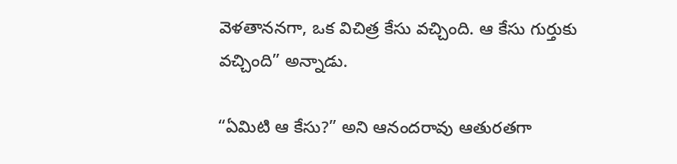వెళతాననగా, ఒక విచిత్ర కేసు వచ్చింది. ఆ కేసు గుర్తుకు వచ్చింది” అన్నాడు.

“ఏమిటి ఆ కేసు?” అని ఆనందరావు ఆతురతగా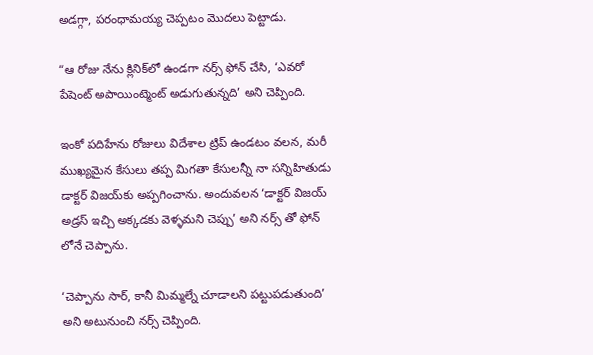అడగ్గా, పరంధామయ్య చెప్పటం మొదలు పెట్టాడు.

“ఆ రోజు నేను క్లినిక్‍లో ఉండగా నర్స్ ఫోన్ చేసి, ‘ఎవరో పేషెంట్ అపాయింట్మెంట్ అడుగుతున్నది’ అని చెప్పింది.

ఇంకో పదిహేను రోజులు విదేశాల ట్రిప్ ఉండటం వలన, మరీ ముఖ్యమైన కేసులు తప్ప మిగతా కేసులన్నీ నా సన్నిహితుడు డాక్టర్ విజయ్‌కు అప్పగించాను. అందువలన ‘డాక్టర్ విజయ్ అడ్రస్ ఇచ్చి అక్కడకు వెళ్ళమని చెప్పు’ అని నర్స్ తో ఫోన్ లోనే చెప్పాను.

‘చెప్పాను సార్, కానీ మిమ్మల్నే చూడాలని పట్టుపడుతుంది’ అని అటునుంచి నర్స్ చెప్పింది.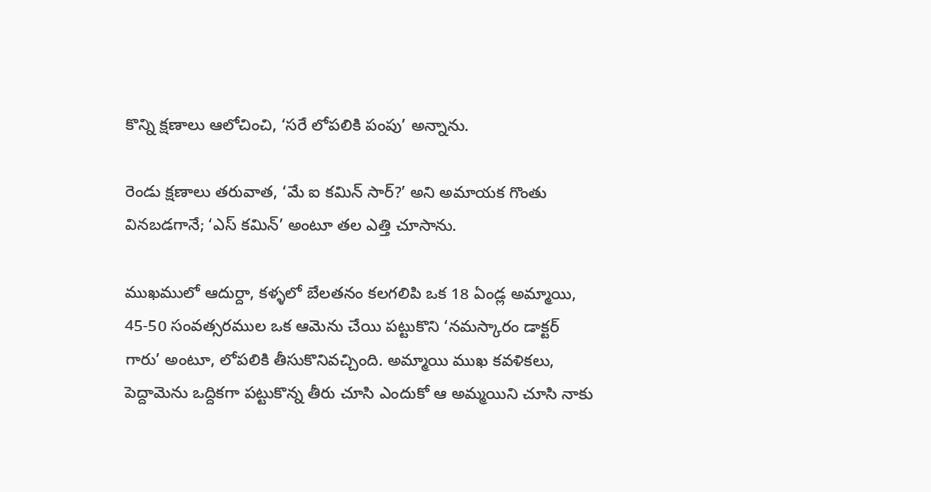కొన్ని క్షణాలు ఆలోచించి, ‘సరే లోపలికి పంపు’ అన్నాను.

రెండు క్షణాలు తరువాత, ‘మే ఐ కమిన్ సార్?’ అని అమాయక గొంతు వినబడగానే; ‘ఎస్ కమిన్’ అంటూ తల ఎత్తి చూసాను.

ముఖములో ఆదుర్దా, కళ్ళలో బేలతనం కలగలిపి ఒక 18 ఏండ్ల అమ్మాయి, 45-50 సంవత్సరముల ఒక ఆమెను చేయి పట్టుకొని ‘నమస్కారం డాక్టర్ గారు’ అంటూ, లోపలికి తీసుకొనివచ్చింది. అమ్మాయి ముఖ కవళికలు, పెద్దామెను ఒద్దికగా పట్టుకొన్న తీరు చూసి ఎందుకో ఆ అమ్మయిని చూసి నాకు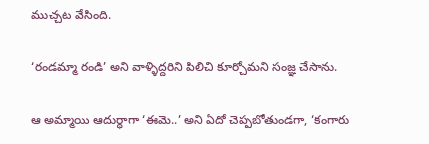ముచ్చట వేసింది.

‘రండమ్మా రండి’ అని వాళ్ళిద్దరిని పిలిచి కూర్చోమని సంజ్ఞ చేసాను.

ఆ అమ్మాయి ఆదుర్ధాగా ‘ఈమె..’ అని ఏదో చెప్పబోతుండగా, ‘కంగారు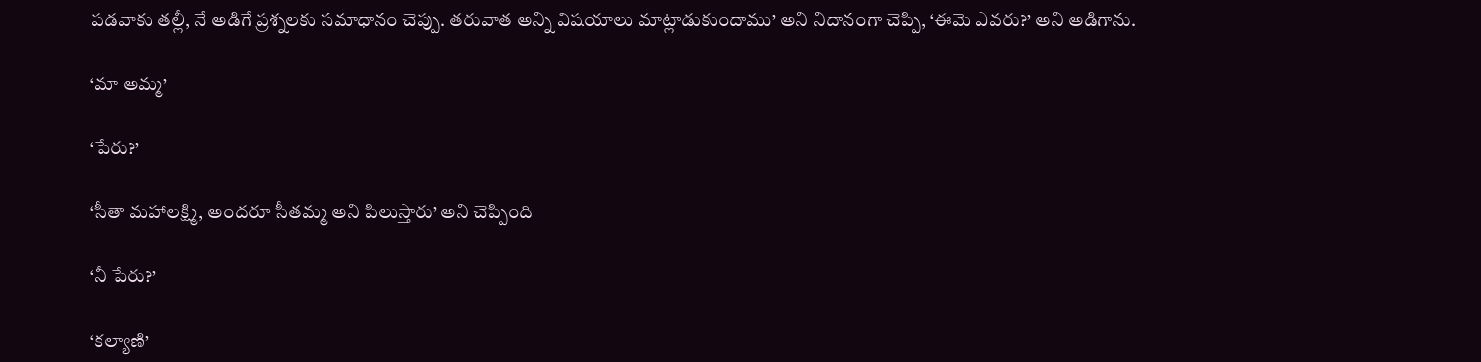పడవాకు తల్లీ, నే అడిగే ప్రశ్నలకు సమాధానం చెప్పు. తరువాత అన్ని విషయాలు మాట్లాడుకుందాము’ అని నిదానంగా చెప్పి, ‘ఈమె ఎవరు?’ అని అడిగాను.

‘మా అమ్మ’

‘పేరు?’

‘సీతా మహాలక్ష్మి, అందరూ సీతమ్మ అని పిలుస్తారు’ అని చెప్పింది

‘నీ పేరు?’

‘కల్యాణి’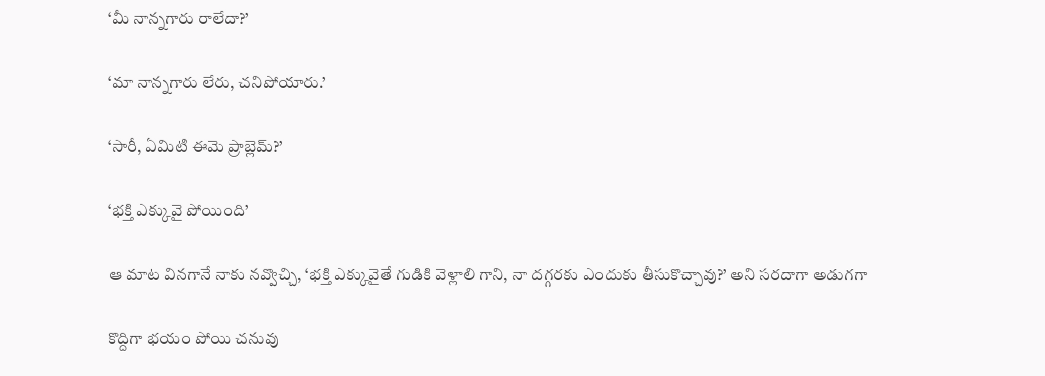‘మీ నాన్నగారు రాలేదా?’

‘మా నాన్నగారు లేరు, చనిపోయారు.’

‘సారీ, ఏమిటి ఈమె ప్రాబ్లెమ్?’

‘భక్తి ఎక్కువై పోయింది’

ఆ మాట వినగానే నాకు నవ్వొచ్చి, ‘భక్తి ఎక్కువైతే గుడికి వెళ్లాలి గాని, నా దగ్గరకు ఎందుకు తీసుకొచ్చావు?’ అని సరదాగా అడుగగా

కొద్దిగా భయం పోయి చనువు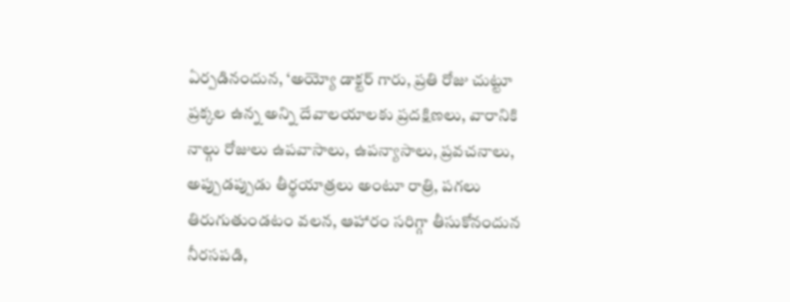ఏర్పడినందున, ‘అయ్యో డాక్టర్ గారు, ప్రతి రోజు చుట్టూ ప్రక్కల ఉన్న అన్ని దేవాలయాలకు ప్రదక్షిణలు, వారానికి నాల్గు రోజులు ఉపవాసాలు, ఉపన్యాసాలు, ప్రవచనాలు, అప్పుడప్పుడు తీర్థయాత్రలు అంటూ రాత్రి, పగలు తిరుగుతుండటం వలన, ఆహారం సరిగ్గా తీసుకోనందున నీరసపడి,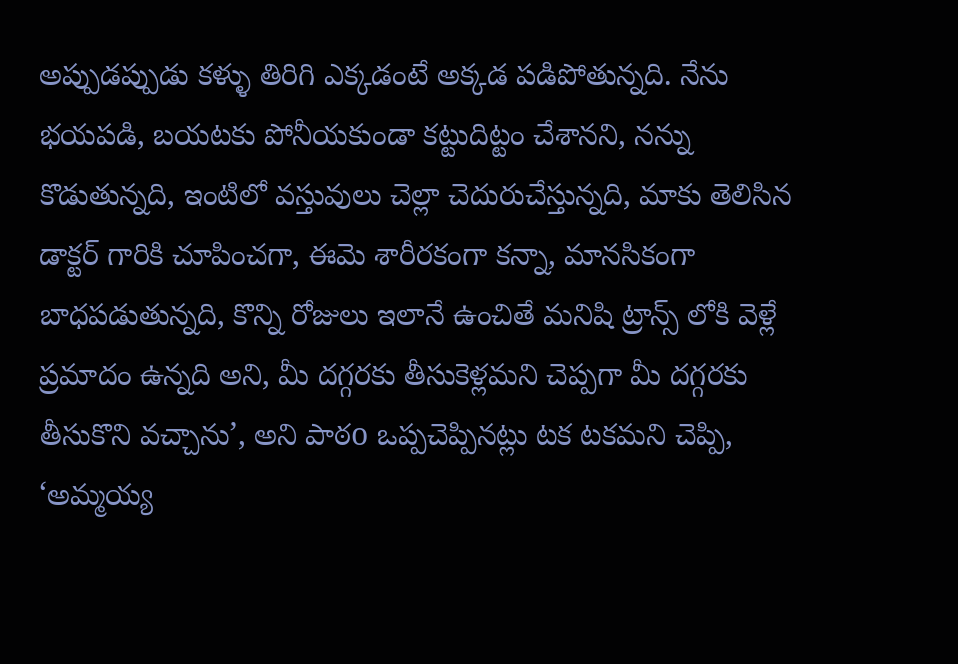అప్పుడప్పుడు కళ్ళు తిరిగి ఎక్కడంటే అక్కడ పడిపోతున్నది. నేను భయపడి, బయటకు పోనీయకుండా కట్టుదిట్టం చేశానని, నన్ను కొడుతున్నది, ఇంటిలో వస్తువులు చెల్లా చెదురుచేస్తున్నది, మాకు తెలిసిన డాక్టర్ గారికి చూపించగా, ఈమె శారీరకంగా కన్నా, మానసికంగా బాధపడుతున్నది, కొన్ని రోజులు ఇలానే ఉంచితే మనిషి ట్రాన్స్ లోకి వెళ్లే ప్రమాదం ఉన్నది అని, మీ దగ్గరకు తీసుకెళ్లమని చెప్పగా మీ దగ్గరకు తీసుకొని వచ్చాను’, అని పాఠo ఒప్పచెప్పినట్లు టక టకమని చెప్పి, ‘అమ్మయ్య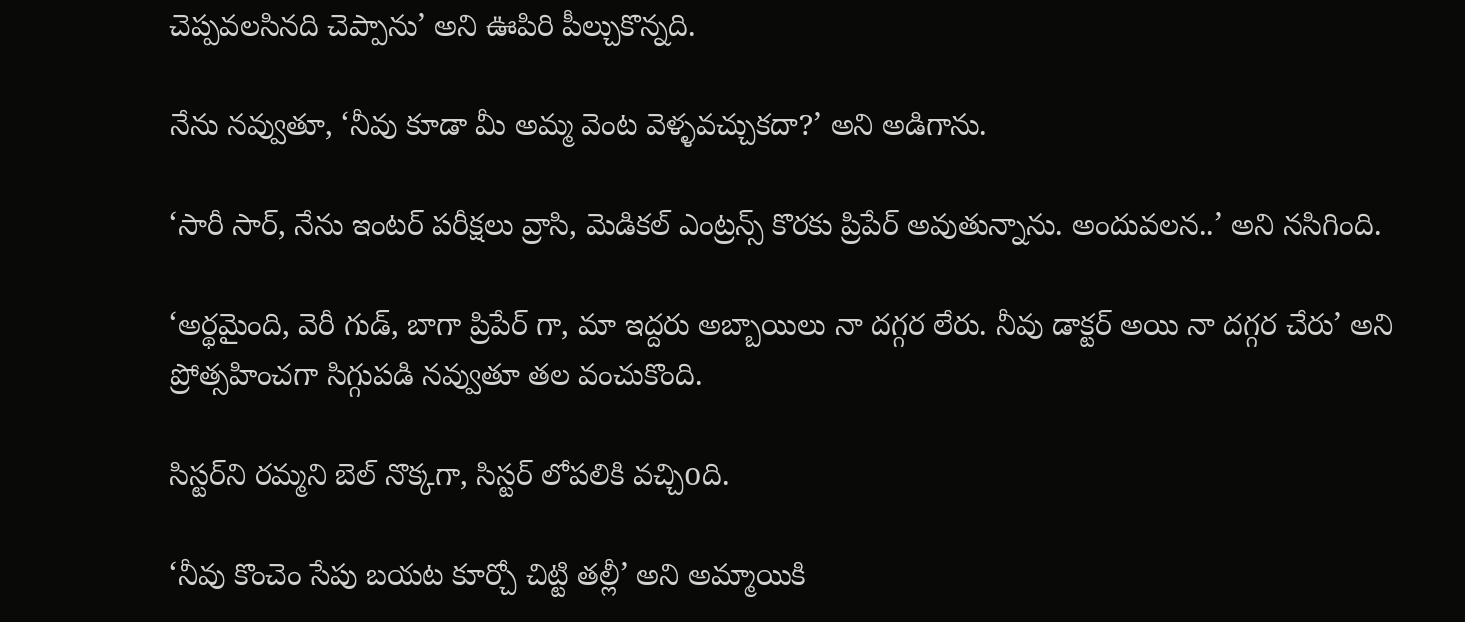చెప్పవలసినది చెప్పాను’ అని ఊపిరి పీల్చుకొన్నది.

నేను నవ్వుతూ, ‘నీవు కూడా మీ అమ్మ వెంట వెళ్ళవచ్చుకదా?’ అని అడిగాను.

‘సారీ సార్, నేను ఇంటర్ పరీక్షలు వ్రాసి, మెడికల్ ఎంట్రన్స్ కొరకు ప్రిపేర్ అవుతున్నాను. అందువలన..’ అని నసిగింది.

‘అర్థమైంది, వెరీ గుడ్, బాగా ప్రిపేర్ గా, మా ఇద్దరు అబ్బాయిలు నా దగ్గర లేరు. నీవు డాక్టర్ అయి నా దగ్గర చేరు’ అని ప్రోత్సహించగా సిగ్గుపడి నవ్వుతూ తల వంచుకొంది.

సిస్టర్‌ని రమ్మని బెల్ నొక్కగా, సిస్టర్ లోపలికి వచ్చిoది.

‘నీవు కొంచెం సేపు బయట కూర్చో చిట్టి తల్లీ’ అని అమ్మాయికి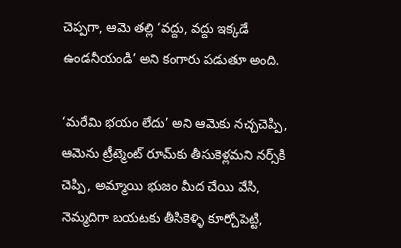చెప్పగా, ఆమె తల్లి ‘వద్దు, వద్దు ఇక్కడే ఉండనీయండి’ అని కంగారు పడుతూ అంది.

‘మరేమి భయం లేదు’ అని ఆమెకు నచ్చచెప్పి, ఆమెను ట్రీట్మెంట్ రూమ్‌కు తీసుకెళ్లమని నర్స్‌కి చెప్పి, అమ్మాయి భుజం మీద చేయి వేసి, నెమ్మదిగా బయటకు తీసికెళ్ళి కూర్చోపెట్టి,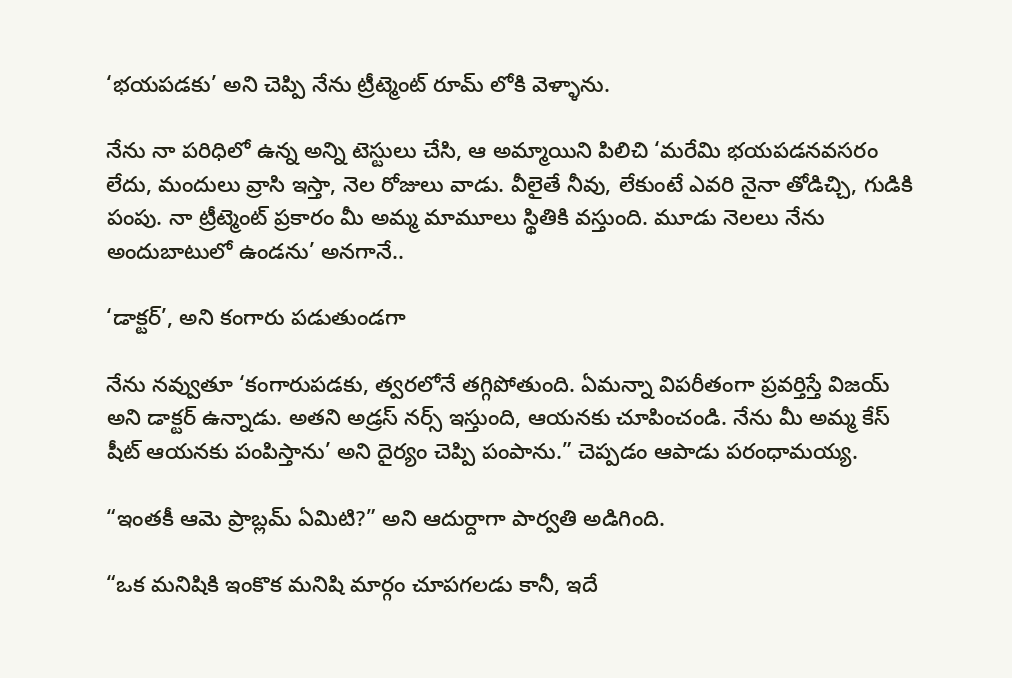‘భయపడకు’ అని చెప్పి నేను ట్రీట్మెంట్ రూమ్ లోకి వెళ్ళాను.

నేను నా పరిధిలో ఉన్న అన్ని టెస్టులు చేసి, ఆ అమ్మాయిని పిలిచి ‘మరేమి భయపడనవసరం లేదు, మందులు వ్రాసి ఇస్తా, నెల రోజులు వాడు. వీలైతే నీవు, లేకుంటే ఎవరి నైనా తోడిచ్చి, గుడికి పంపు. నా ట్రీట్మెంట్ ప్రకారం మీ అమ్మ మామూలు స్థితికి వస్తుంది. మూడు నెలలు నేను అందుబాటులో ఉండను’ అనగానే..

‘డాక్టర్’, అని కంగారు పడుతుండగా

నేను నవ్వుతూ ‘కంగారుపడకు, త్వరలోనే తగ్గిపోతుంది. ఏమన్నా విపరీతంగా ప్రవర్తిస్తే విజయ్ అని డాక్టర్ ఉన్నాడు. అతని అడ్రస్ నర్స్ ఇస్తుంది, ఆయనకు చూపించండి. నేను మీ అమ్మ కేస్ షీట్ ఆయనకు పంపిస్తాను’ అని దైర్యం చెప్పి పంపాను.” చెప్పడం ఆపాడు పరంధామయ్య.

“ఇంతకీ ఆమె ప్రాబ్లమ్ ఏమిటి?” అని ఆదుర్దాగా పార్వతి అడిగింది.

“ఒక మనిషికి ఇంకొక మనిషి మార్గం చూపగలడు కానీ, ఇదే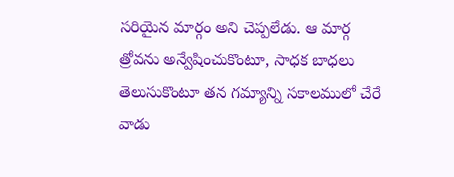సరియైన మార్గం అని చెప్పలేడు. ఆ మార్గ త్రోవను అన్వేషించుకొంటూ, సాధక బాధలు తెలుసుకొంటూ తన గమ్యాన్ని సకాలములో చేరే వాడు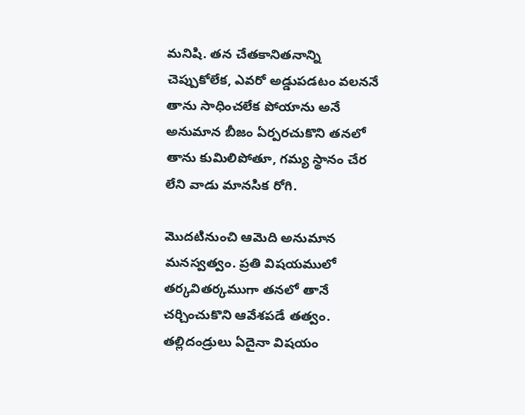మనిషి. తన చేతకానితనాన్ని చెప్పుకోలేక, ఎవరో అడ్డుపడటం వలననే తాను సాధించలేక పోయాను అనే అనుమాన బీజం ఏర్పరచుకొని తనలో తాను కుమిలిపోతూ, గమ్య స్థానం చేర లేని వాడు మానసిక రోగి.

మొదటినుంచి ఆమెది అనుమాన మనస్వత్వం. ప్రతి విషయములో తర్కవితర్కముగా తనలో తానే చర్చించుకొని ఆవేశపడే తత్వం. తల్లిదండ్రులు ఏదైనా విషయం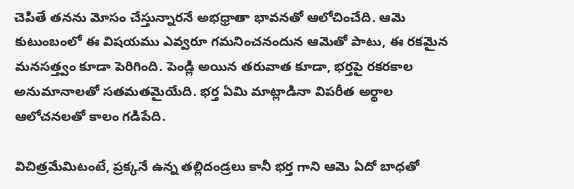చెపితే తనను మోసం చేస్తున్నారనే అభధ్రాతా భావనతో ఆలోచించేది. ఆమె కుటుంబంలో ఈ విషయము ఎవ్వరూ గమనించనందున ఆమెతో పాటు, ఈ రకమైన మనసత్త్వం కూడా పెరిగింది. పెండ్లి అయిన తరువాత కూడా, భర్తపై రకరకాల అనుమానాలతో సతమతమైయేది. భర్త ఏమి మాట్లాడినా విపరీత అర్థాల ఆలోచనలతో కాలం గడిపేది.

విచిత్రమేమిటంటే, ప్రక్కనే ఉన్న తల్లిదండ్రలు కానీ భర్త గాని ఆమె ఏదో బాధతో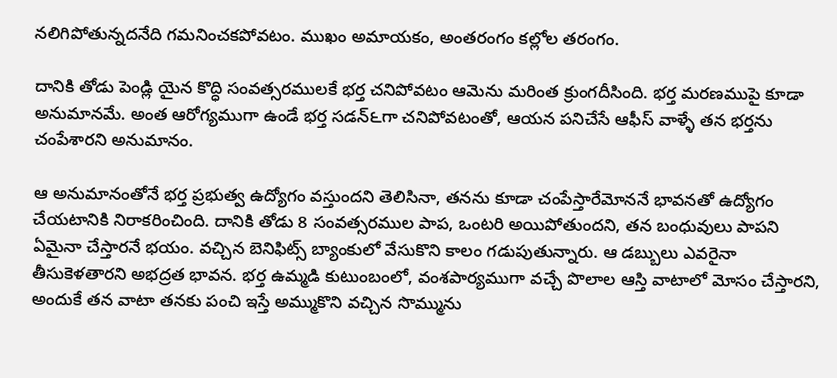నలిగిపోతున్నదనేది గమనించకపోవటం. ముఖం అమాయకం, అంతరంగం కల్లోల తరంగం.

దానికి తోడు పెండ్లి యైన కొద్ధి సంవత్సరములకే భర్త చనిపోవటం ఆమెను మరింత క్రుంగదీసింది. భర్త మరణముపై కూడా అనుమానమే. అంత ఆరోగ్యముగా ఉండే భర్త సడన్‍౬గా చనిపోవటంతో, ఆయన పనిచేసే ఆఫీస్ వాళ్ళే తన భర్తను చంపేశారని అనుమానం.

ఆ అనుమానంతోనే భర్త ప్రభుత్వ ఉద్యోగం వస్తుందని తెలిసినా, తనను కూడా చంపేస్తారేమోననే భావనతో ఉద్యోగం చేయటానికి నిరాకరించింది. దానికి తోడు 8 సంవత్సరముల పాప, ఒంటరి అయిపోతుందని, తన బంధువులు పాపని ఏమైనా చేస్తారనే భయం. వచ్చిన బెనిఫిట్స్ బ్యాంకులో వేసుకొని కాలం గడుపుతున్నారు. ఆ డబ్బులు ఎవరైనా తీసుకెళతారని అభద్రత భావన. భర్త ఉమ్మడి కుటుంబంలో, వంశపార్యముగా వచ్చే పొలాల ఆస్తి వాటాలో మోసం చేస్తారని, అందుకే తన వాటా తనకు పంచి ఇస్తే అమ్ముకొని వచ్చిన సొమ్మును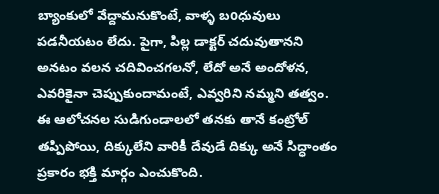బ్యాంకులో వేద్దామనుకొంటే, వాళ్ళ బoధువులు పడనీయటం లేదు. పైగా, పిల్ల డాక్టర్ చదువుతానని అనటం వలన చదివించగలనో, లేదో అనే అందోళన, ఎవరికైనా చెప్పుకుందామంటే, ఎవ్వరిని నమ్మని తత్వం. ఈ ఆలోచనల సుడిగుండాలలో తనకు తానే కంట్రోల్ తప్పిపోయి, దిక్కులేని వారికీ దేవుడే దిక్కు అనే సిద్ధాంతం ప్రకారం భక్తి మార్గం ఎంచుకొంది.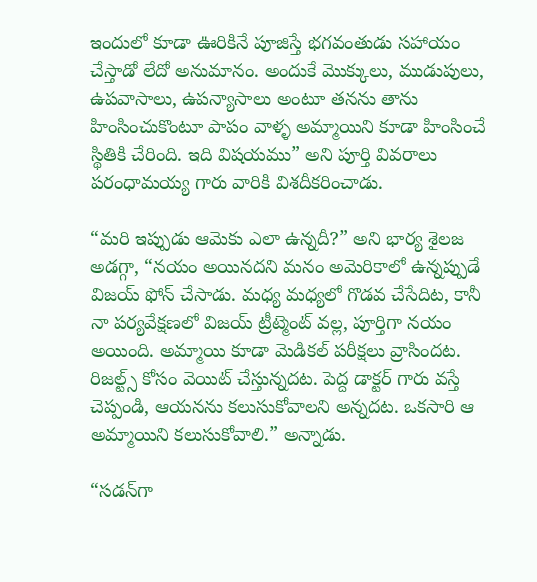ఇందులో కూడా ఊరికినే పూజిస్తే భగవంతుడు సహాయం చేస్తాడో లేదో అనుమానం. అందుకే మొక్కులు, ముడుపులు, ఉపవాసాలు, ఉపన్యాసాలు అంటూ తనను తాను హింసించుకొంటూ పాపం వాళ్ళ అమ్మాయిని కూడా హింసించే స్థితికి చేరింది. ఇది విషయము” అని పూర్తి వివరాలు పరంధామయ్య గారు వారికి విశదీకరించాడు.

“మరి ఇప్పుడు ఆమెకు ఎలా ఉన్నదీ?” అని భార్య శైలజ అడగ్గా, “నయం అయినదని మనం అమెరికాలో ఉన్నప్పుడే విజయ్ ఫోన్ చేసాడు. మధ్య మధ్యలో గొడవ చేసేదిట, కానీ నా పర్యవేక్షణలో విజయ్ ట్రీట్మెంట్ వల్ల, పూర్తిగా నయం అయింది. అమ్మాయి కూడా మెడికల్ పరీక్షలు వ్రాసిందట. రిజల్ట్స్ కోసం వెయిట్ చేస్తున్నదట. పెద్ద డాక్టర్ గారు వస్తే చెప్పండి, ఆయనను కలుసుకోవాలని అన్నదట. ఒకసారి ఆ అమ్మాయిని కలుసుకోవాలి.” అన్నాడు.

“సడన్‌గా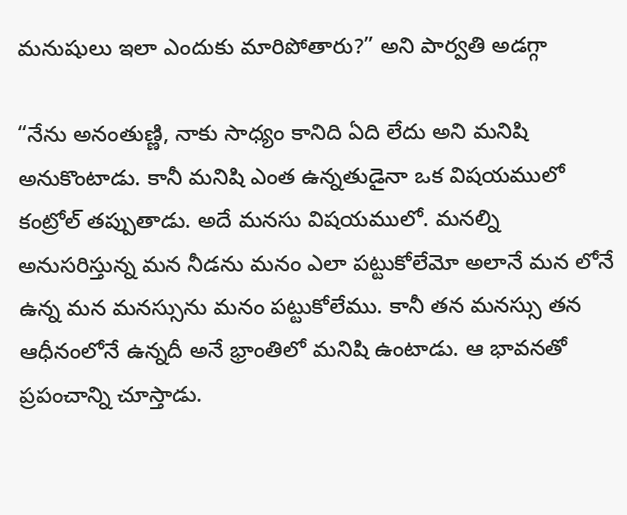మనుషులు ఇలా ఎందుకు మారిపోతారు?” అని పార్వతి అడగ్గా

“నేను అనంతుణ్ణి, నాకు సాధ్యం కానిది ఏది లేదు అని మనిషి అనుకొంటాడు. కానీ మనిషి ఎంత ఉన్నతుడైనా ఒక విషయములో కంట్రోల్ తప్పుతాడు. అదే మనసు విషయములో. మనల్ని అనుసరిస్తున్న మన నీడను మనం ఎలా పట్టుకోలేమో అలానే మన లోనే ఉన్న మన మనస్సును మనం పట్టుకోలేము. కానీ తన మనస్సు తన ఆధీనంలోనే ఉన్నదీ అనే భ్రాంతిలో మనిషి ఉంటాడు. ఆ భావనతో ప్రపంచాన్ని చూస్తాడు.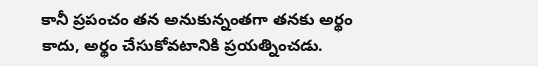కానీ ప్రపంచం తన అనుకున్నంతగా తనకు అర్థం కాదు, అర్థం చేసుకోవటానికి ప్రయత్నించడు.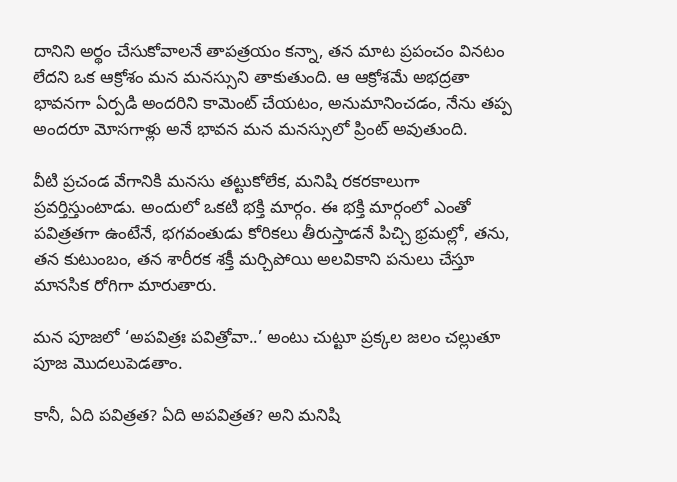దానిని అర్థం చేసుకోవాలనే తాపత్రయం కన్నా, తన మాట ప్రపంచం వినటం లేదని ఒక ఆక్రోశం మన మనస్సుని తాకుతుంది. ఆ ఆక్రోశమే అభద్రతా భావనగా ఏర్పడి అందరిని కామెంట్ చేయటం, అనుమానించడం, నేను తప్ప అందరూ మోసగాళ్లు అనే భావన మన మనస్సులో ప్రింట్ అవుతుంది.

వీటి ప్రచండ వేగానికి మనసు తట్టుకోలేక, మనిషి రకరకాలుగా ప్రవర్తిస్తుంటాడు. అందులో ఒకటి భక్తి మార్గం. ఈ భక్తి మార్గంలో ఎంతో పవిత్రతగా ఉంటేనే, భగవంతుడు కోరికలు తీరుస్తాడనే పిచ్చి భ్రమల్లో, తను, తన కుటుంబం, తన శారీరక శక్తీ మర్చిపోయి అలవికాని పనులు చేస్తూ మానసిక రోగిగా మారుతారు.

మన పూజలో ‘అపవిత్రః పవిత్రోవా..’ అంటు చుట్టూ ప్రక్కల జలం చల్లుతూ పూజ మొదలుపెడతాం.

కానీ, ఏది పవిత్రత? ఏది అపవిత్రత? అని మనిషి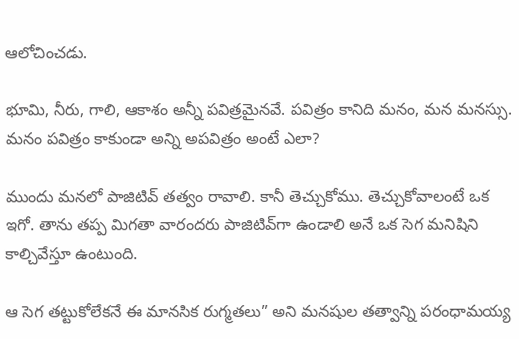ఆలోచించడు.

భూమి, నీరు, గాలి, ఆకాశం అన్నీ పవిత్రమైనవే. పవిత్రం కానిది మనం, మన మనస్సు. మనం పవిత్రం కాకుండా అన్ని అపవిత్రం అంటే ఎలా?

ముందు మనలో పాజిటివ్ తత్వం రావాలి. కానీ తెచ్చుకోము. తెచ్చుకోవాలంటే ఒక ఇగో. తాను తప్ప మిగతా వారందరు పాజిటివ్‌గా ఉండాలి అనే ఒక సెగ మనిషిని కాల్చివేస్తూ ఉంటుంది.

ఆ సెగ తట్టుకోలేకనే ఈ మానసిక రుగ్మతలు” అని మనషుల తత్వాన్ని పరంధామయ్య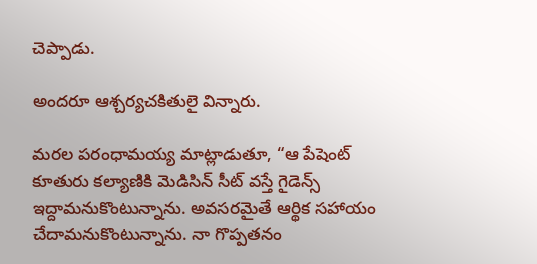చెప్పాడు.

అందరూ ఆశ్చర్యచకితులై విన్నారు.

మరల పరంధామయ్య మాట్లాడుతూ, “ఆ పేషెంట్ కూతురు కల్యాణికి మెడిసిన్ సీట్ వస్తే గైడెన్స్ ఇద్దామనుకొంటున్నాను. అవసరమైతే ఆర్థిక సహాయం చేదామనుకొంటున్నాను. నా గొప్పతనం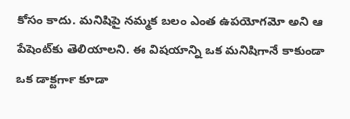కోసం కాదు. మనిషిపై నమ్మక బలం ఎంత ఉపయోగమో అని ఆ పేషెంట్‌కు తెలియాలని. ఈ విషయాన్ని ఒక మనిషిగానే కాకుండా ఒక డాక్టర్‍గా కూడా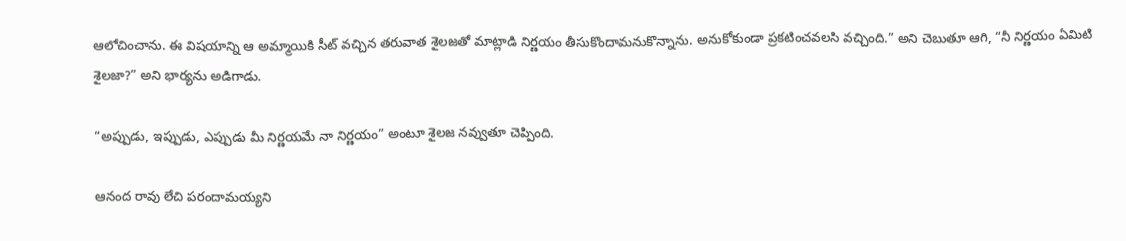ఆలోచించాను. ఈ విషయాన్ని ఆ అమ్మాయికి సీట్ వచ్చిన తరువాత శైలజతో మాట్లాడి నిర్ణయం తీసుకొందామనుకొన్నాను. అనుకోకుండా ప్రకటించవలసి వచ్చింది.” అని చెబుతూ ఆగి, “నీ నిర్ణయం ఏమిటి శైలజా?” అని భార్యను అడిగాడు.

“అప్పుడు, ఇప్పుడు, ఎప్పుడు మీ నిర్ణయమే నా నిర్ణయం” అంటూ శైలజ నవ్వుతూ చెప్పింది.

ఆనంద రావు లేచి పరందామయ్యని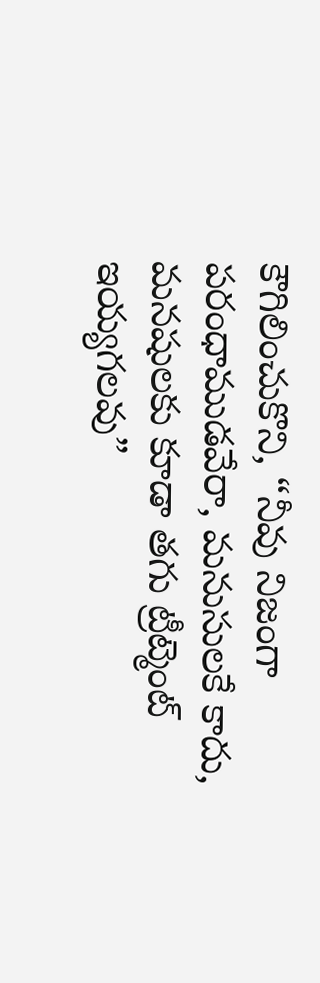కౌగిలించుకొని, “నీవు నిజంగా పరంధాముడవేరా, మనుసులకే కాదు, మనషులకు కూడా తగు ట్రీట్మెంట్ ఇయ్యగలవు”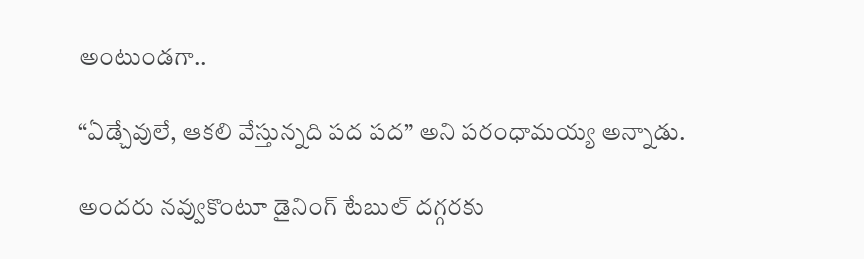అంటుండగా..

“ఏడ్చేవులే, ఆకలి వేస్తున్నది పద పద” అని పరంధామయ్య అన్నాడు.

అందరు నవ్వుకొంటూ డైనింగ్ టేబుల్ దగ్గరకు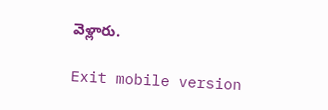వెళ్లారు.

Exit mobile version